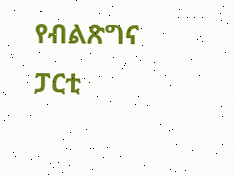የብልጽግና ፓርቲ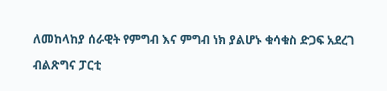ለመከላከያ ሰራዊት የምግብ እና ምግብ ነክ ያልሆኑ ቁሳቁስ ድጋፍ አደረገ

ብልጽግና ፓርቲ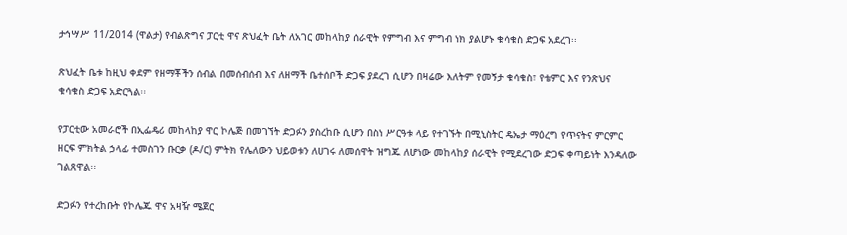ታኅሣሥ 11/2014 (ዋልታ) የብልጽግና ፓርቲ ዋና ጽህፈት ቤት ለአገር መከላከያ ሰራዊት የምግብ እና ምግብ ነክ ያልሆኑ ቁሳቁስ ድጋፍ አደረገ፡፡

ጽህፈት ቤቱ ከዚህ ቀደም የዘማቾችን ሰብል በመሰብሰብ እና ለዘማች ቤተሰቦች ድጋፍ ያደረገ ሲሆን በዛሬው እለትም የመኝታ ቁሳቁስ፣ የቴምር እና የንጽህና ቁሳቁስ ድጋፍ አድርጓል፡፡

የፓርቲው አመራሮች በኢፌዴሪ መከላከያ ዋር ኮሌጅ በመገኘት ድጋፉን ያስረከቡ ሲሆን በስነ ሥርዓቱ ላይ የተገኙት በሚኒስትር ዴኤታ ማዕረግ የጥናትና ምርምር ዘርፍ ምክትል ኃላፊ ተመስገን ቡርቃ (ዶ/ር) ምትክ የሌለውን ህይወቱን ለሀገሩ ለመሰዋት ዝግጁ ለሆነው መከላከያ ሰራዊት የሚደረገው ድጋፍ ቀጣይነት እንዳለው ገልጸዋል፡፡

ድጋፉን የተረከቡት የኮሌጁ ዋና አዛዥ ሜጀር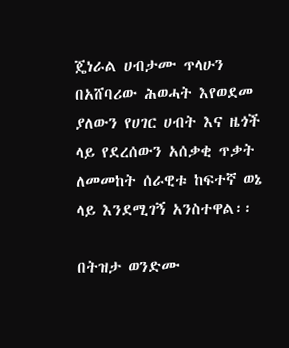ጄነራል ሀብታሙ ጥላሁን በአሸባሪው ሕወሓት እየወደመ ያለውን የሀገር ሀብት እና ዜጎች ላይ የደረሰውን አሰቃቂ ጥቃት ለመመከት ሰራዊቱ ከፍተኛ ወኔ ላይ እንደሚገኝ አንስተዋል፡፡

በትዝታ ወንድሙ